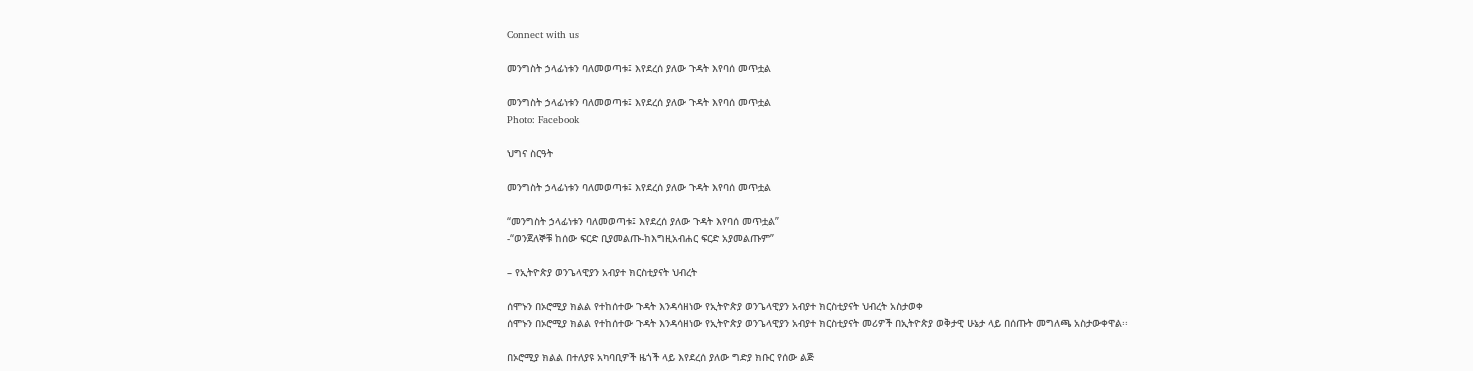Connect with us

መንግስት ኃላፊነቱን ባለመወጣቱ፤ እየደረሰ ያለው ጉዳት እየባሰ መጥቷል

መንግስት ኃላፊነቱን ባለመወጣቱ፤ እየደረሰ ያለው ጉዳት እየባሰ መጥቷል
Photo: Facebook

ህግና ስርዓት

መንግስት ኃላፊነቱን ባለመወጣቱ፤ እየደረሰ ያለው ጉዳት እየባሰ መጥቷል

“መንግስት ኃላፊነቱን ባለመወጣቱ፤ እየደረሰ ያለው ጉዳት እየባሰ መጥቷል”
-“ወንጀለኞቹ ከሰው ፍርድ ቢያመልጡ-ከእግዚአብሐር ፍርድ አያመልጡም”

– የኢትዮጵያ ወንጌላዊያን አብያተ ክርስቲያናት ህብረት

ሰሞኑን በኦሮሚያ ክልል የተከሰተው ጉዳት እንዳሳዘነው የኢትዮጵያ ወንጌላዊያን አብያተ ክርስቲያናት ህብረት አስታወቀ
ሰሞኑን በኦሮሚያ ክልል የተከሰተው ጉዳት እንዳሳዘነው የኢትዮጵያ ወንጌላዊያን አብያተ ክርስቲያናት መሪዎች በኢትዮጵያ ወቅታዊ ሁኔታ ላይ በሰጡት መግለጫ አስታውቀዋል፡፡

በኦሮሚያ ክልል በተለያዩ አካባቢዎች ዜጎች ላይ እየደረሰ ያለው ግድያ ክቡር የሰው ልጅ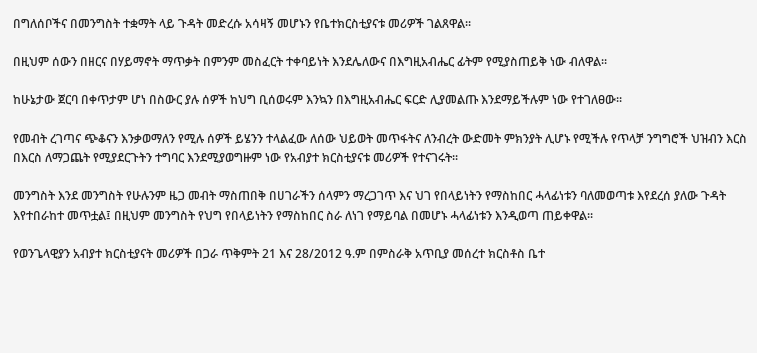በግለሰቦችና በመንግስት ተቋማት ላይ ጉዳት መድረሱ አሳዛኝ መሆኑን የቤተክርስቲያናቱ መሪዎች ገልጸዋል፡፡

በዚህም ሰውን በዘርና በሃይማኖት ማጥቃት በምንም መስፈርት ተቀባይነት እንደሌለውና በእግዚአብሔር ፊትም የሚያስጠይቅ ነው ብለዋል፡፡

ከሁኔታው ጀርባ በቀጥታም ሆነ በስውር ያሉ ሰዎች ከህግ ቢሰወሩም እንኳን በእግዚአብሔር ፍርድ ሊያመልጡ እንደማይችሉም ነው የተገለፀው፡፡

የመብት ረገጣና ጭቆናን እንቃወማለን የሚሉ ሰዎች ይሄንን ተላልፈው ለሰው ህይወት መጥፋትና ለንብረት ውድመት ምክንያት ሊሆኑ የሚችሉ የጥላቻ ንግግሮች ህዝብን እርስ በእርስ ለማጋጨት የሚያደርጉትን ተግባር እንደሚያወግዙም ነው የአብያተ ክርስቲያናቱ መሪዎች የተናገሩት፡፡

መንግስት እንደ መንግስት የሁሉንም ዜጋ መብት ማስጠበቅ በሀገራችን ሰላምን ማረጋገጥ እና ህገ የበላይነትን የማስከበር ሓላፊነቱን ባለመወጣቱ እየደረሰ ያለው ጉዳት እየተበራከተ መጥቷል፤ በዚህም መንግስት የህግ የበላይነትን የማስከበር ስራ ለነገ የማይባል በመሆኑ ሓላፊነቱን እንዲወጣ ጠይቀዋል፡፡

የወንጌላዊያን አብያተ ክርስቲያናት መሪዎች በጋራ ጥቅምት 21 እና 28/2012 ዓ.ም በምስራቅ አጥቢያ መሰረተ ክርስቶስ ቤተ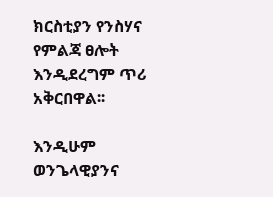ክርስቲያን የንስሃና የምልጃ ፀሎት እንዲደረግም ጥሪ አቅርበዋል፡፡

እንዲሁም ወንጌላዊያንና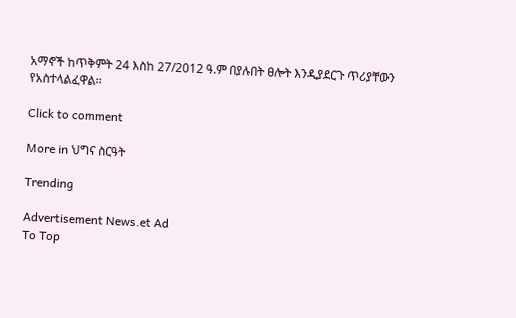አማኖች ከጥቅምት 24 እስከ 27/2012 ዓ.ም በያሉበት ፀሎት እንዲያደርጉ ጥሪያቸውን የአስተላልፈዋል፡፡

Click to comment

More in ህግና ስርዓት

Trending

Advertisement News.et Ad
To Top